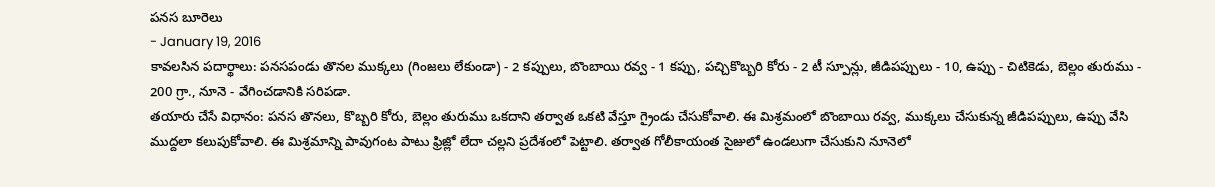పనస బూరెలు
- January 19, 2016
కావలసిన పదార్థాలు: పనసపండు తొనల ముక్కలు (గింజలు లేకుండా) - 2 కప్పులు, బొంబాయి రవ్వ - 1 కప్పు, పచ్చికొబ్బరి కోరు - 2 టీ స్పూన్లు, జీడిపప్పులు - 10, ఉప్పు - చిటికెడు, బెల్లం తురుము - 200 గ్రా., నూనె - వేగించడానికి సరిపడా.
తయారు చేసే విధానం: పనస తొనలు, కొబ్బరి కోరు, బెల్లం తురుము ఒకదాని తర్వాత ఒకటి వేస్తూ గ్రైండు చేసుకోవాలి. ఈ మిశ్రమంలో బొంబాయి రవ్వ, ముక్కలు చేసుకున్న జీడిపప్పులు, ఉప్పు వేసి ముద్దలా కలుపుకోవాలి. ఈ మిశ్రమాన్ని పావుగంట పాటు ఫ్రిజ్లో లేదా చల్లని ప్రదేశంలో పెట్టాలి. తర్వాత గోలీకాయంత సైజులో ఉండలుగా చేసుకుని నూనెలో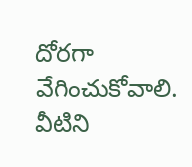దోరగా వేగించుకోవాలి. వీటిని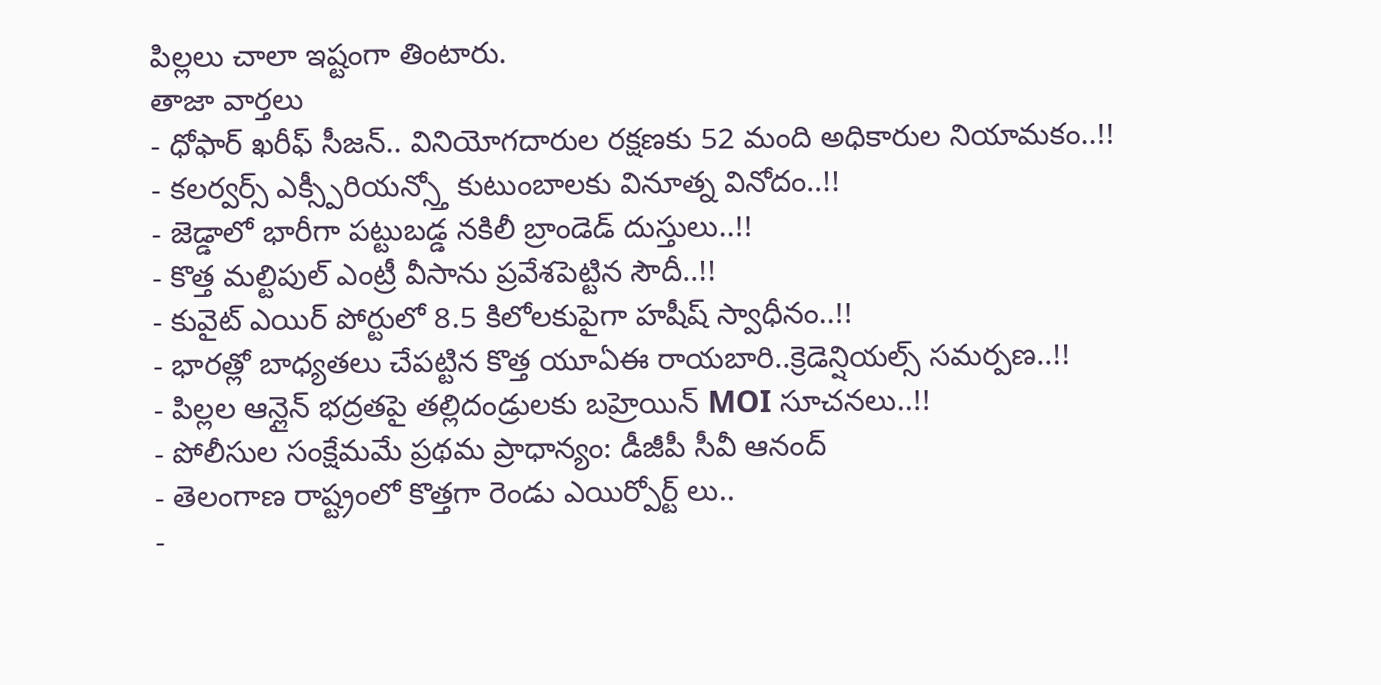పిల్లలు చాలా ఇష్టంగా తింటారు.
తాజా వార్తలు
- ధోఫార్ ఖరీఫ్ సీజన్.. వినియోగదారుల రక్షణకు 52 మంది అధికారుల నియామకం..!!
- కలర్వర్స్ ఎక్స్పీరియన్స్తో కుటుంబాలకు వినూత్న వినోదం..!!
- జెడ్డాలో భారీగా పట్టుబడ్డ నకిలీ బ్రాండెడ్ దుస్తులు..!!
- కొత్త మల్టిపుల్ ఎంట్రీ వీసాను ప్రవేశపెట్టిన సౌదీ..!!
- కువైట్ ఎయిర్ పోర్టులో 8.5 కిలోలకుపైగా హషీష్ స్వాధీనం..!!
- భారత్లో బాధ్యతలు చేపట్టిన కొత్త యూఏఈ రాయబారి..క్రెడెన్షియల్స్ సమర్పణ..!!
- పిల్లల ఆన్లైన్ భద్రతపై తల్లిదండ్రులకు బహ్రెయిన్ MOI సూచనలు..!!
- పోలీసుల సంక్షేమమే ప్రథమ ప్రాధాన్యం: డీజీపీ సీవీ ఆనంద్
- తెలంగాణ రాష్ట్రంలో కొత్తగా రెండు ఎయిర్పోర్ట్ లు..
-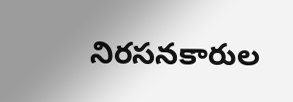నిరసనకారుల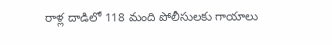రాళ్ల దాడిలో 118 మంది పోలీసులకు గాయాలు